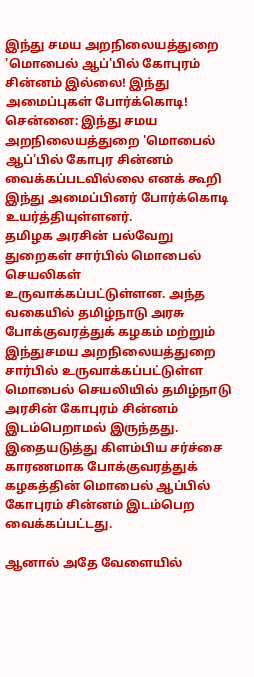இந்து சமய அறநிலையத்துறை 'மொபைல் ஆப்'பில் கோபுரம் சின்னம் இல்லை! இந்து அமைப்புகள் போர்க்கொடி!
சென்னை: இந்து சமய அறநிலையத்துறை 'மொபைல் ஆப்'பில் கோபுர சின்னம் வைக்கப்படவில்லை எனக் கூறி இந்து அமைப்பினர் போர்க்கொடி உயர்த்தியுள்ளனர்.
தமிழக அரசின் பல்வேறு துறைகள் சார்பில் மொபைல் செயலிகள் உருவாக்கப்பட்டுள்ளன. அந்த வகையில் தமிழ்நாடு அரசு போக்குவரத்துக் கழகம் மற்றும் இந்துசமய அறநிலையத்துறை சார்பில் உருவாக்கப்பட்டுள்ள மொபைல் செயலியில் தமிழ்நாடு அரசின் கோபுரம் சின்னம் இடம்பெறாமல் இருந்தது. இதையடுத்து கிளம்பிய சர்ச்சை காரணமாக போக்குவரத்துக் கழகத்தின் மொபைல் ஆப்பில் கோபுரம் சின்னம் இடம்பெற வைக்கப்பட்டது.

ஆனால் அதே வேளையில்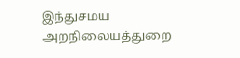இந்துசமய அறநிலையத்துறை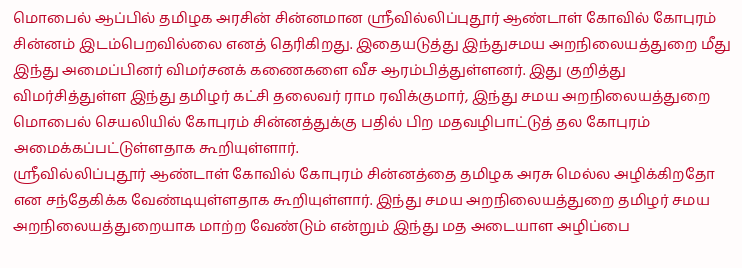மொபைல் ஆப்பில் தமிழக அரசின் சின்னமான ஸ்ரீவில்லிப்புதூர் ஆண்டாள் கோவில் கோபுரம் சின்னம் இடம்பெறவில்லை எனத் தெரிகிறது. இதையடுத்து இந்துசமய அறநிலையத்துறை மீது இந்து அமைப்பினர் விமர்சனக் கணைகளை வீச ஆரம்பித்துள்ளனர். இது குறித்து விமர்சித்துள்ள இந்து தமிழர் கட்சி தலைவர் ராம ரவிக்குமார், இந்து சமய அறநிலையத்துறை மொபைல் செயலியில் கோபுரம் சின்னத்துக்கு பதில் பிற மதவழிபாட்டுத் தல கோபுரம் அமைக்கப்பட்டுள்ளதாக கூறியுள்ளார்.
ஸ்ரீவில்லிப்புதூர் ஆண்டாள் கோவில் கோபுரம் சின்னத்தை தமிழக அரசு மெல்ல அழிக்கிறதோ என சந்தேகிக்க வேண்டியுள்ளதாக கூறியுள்ளார். இந்து சமய அறநிலையத்துறை தமிழர் சமய அறநிலையத்துறையாக மாற்ற வேண்டும் என்றும் இந்து மத அடையாள அழிப்பை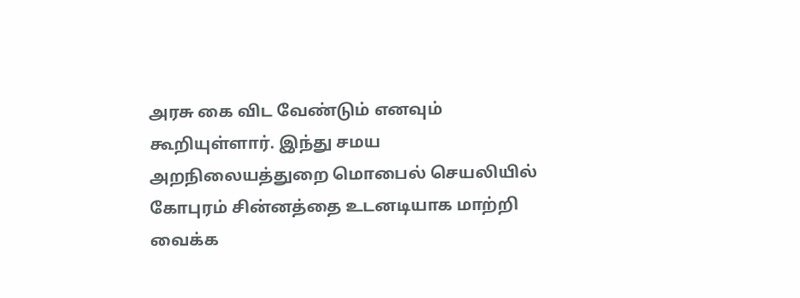அரசு கை விட வேண்டும் எனவும் கூறியுள்ளார். இந்து சமய அறநிலையத்துறை மொபைல் செயலியில் கோபுரம் சின்னத்தை உடனடியாக மாற்றி வைக்க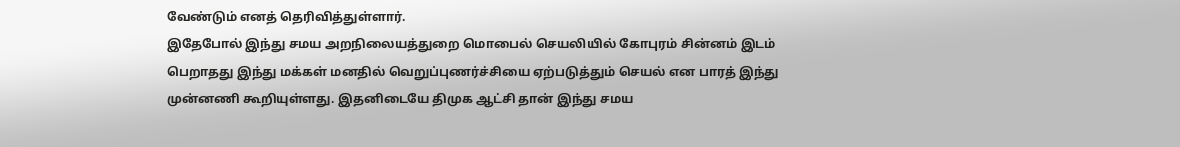வேண்டும் எனத் தெரிவித்துள்ளார்.
இதேபோல் இந்து சமய அறநிலையத்துறை மொபைல் செயலியில் கோபுரம் சின்னம் இடம் பெறாதது இந்து மக்கள் மனதில் வெறுப்புணர்ச்சியை ஏற்படுத்தும் செயல் என பாரத் இந்து முன்னணி கூறியுள்ளது. இதனிடையே திமுக ஆட்சி தான் இந்து சமய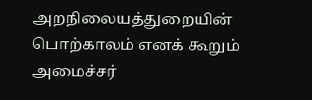அறநிலையத்துறையின் பொற்காலம் எனக் கூறும் அமைச்சர்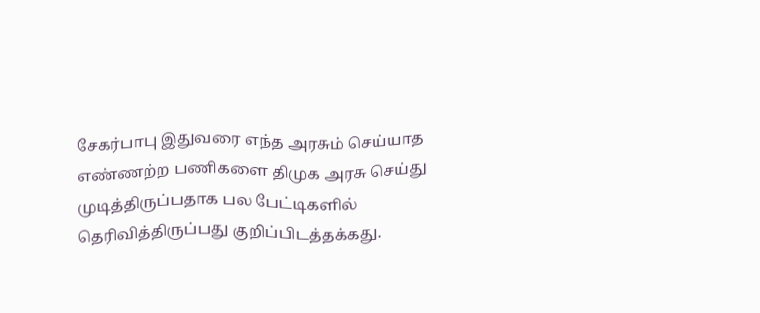சேகர்பாபு இதுவரை எந்த அரசும் செய்யாத எண்ணற்ற பணிகளை திமுக அரசு செய்து முடித்திருப்பதாக பல பேட்டிகளில் தெரிவித்திருப்பது குறிப்பிடத்தக்கது.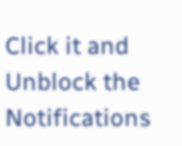Click it and Unblock the Notifications